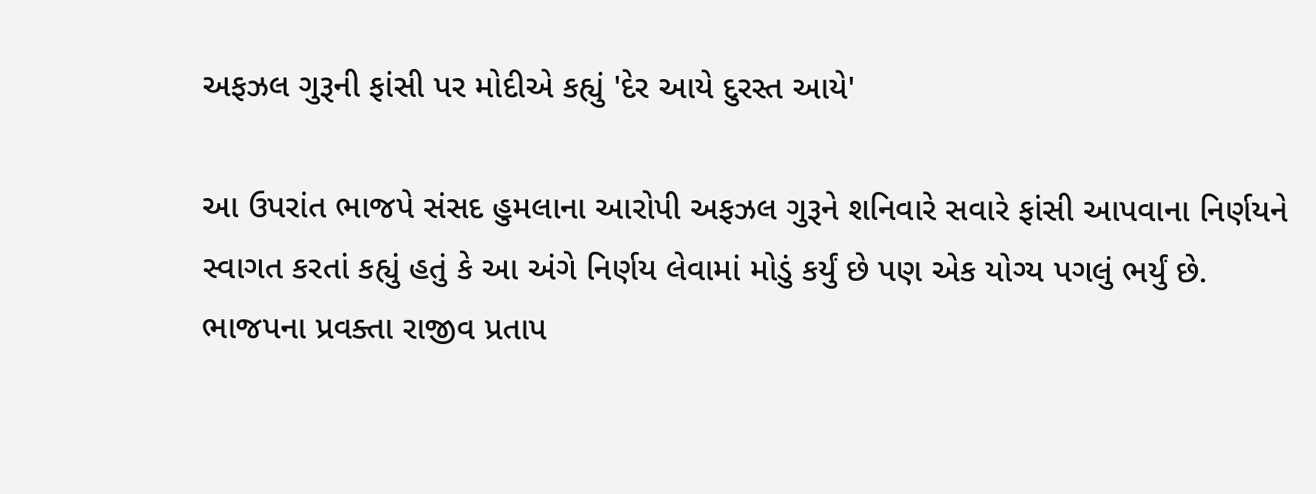અફઝલ ગુરૂની ફાંસી પર મોદીએ કહ્યું 'દેર આયે દુરસ્ત આયે'

આ ઉપરાંત ભાજપે સંસદ હુમલાના આરોપી અફઝલ ગુરૂને શનિવારે સવારે ફાંસી આપવાના નિર્ણયને સ્વાગત કરતાં કહ્યું હતું કે આ અંગે નિર્ણય લેવામાં મોડું કર્યું છે પણ એક યોગ્ય પગલું ભર્યું છે. ભાજપના પ્રવક્તા રાજીવ પ્રતાપ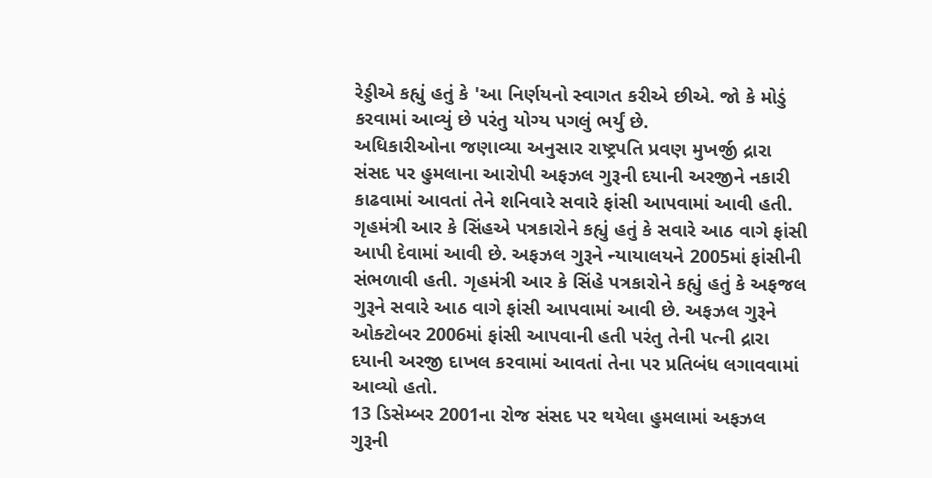રેડ્ડીએ કહ્યું હતું કે 'આ નિર્ણયનો સ્વાગત કરીએ છીએ. જો કે મોડું કરવામાં આવ્યું છે પરંતુ યોગ્ય પગલું ભર્યું છે.
અધિકારીઓના જણાવ્યા અનુસાર રાષ્ટ્રપતિ પ્રવણ મુખર્જી દ્રારા સંસદ પર હુમલાના આરોપી અફઝલ ગુરૂની દયાની અરજીને નકારી કાઢવામાં આવતાં તેને શનિવારે સવારે ફાંસી આપવામાં આવી હતી. ગૃહમંત્રી આર કે સિંહએ પત્રકારોને કહ્યું હતું કે સવારે આઠ વાગે ફાંસી આપી દેવામાં આવી છે. અફઝલ ગુરૂને ન્યાયાલયને 2005માં ફાંસીની સંભળાવી હતી. ગૃહમંત્રી આર કે સિંહે પત્રકારોને કહ્યું હતું કે અફજલ ગુરૂને સવારે આઠ વાગે ફાંસી આપવામાં આવી છે. અફઝલ ગુરૂને ઓક્ટોબર 2006માં ફાંસી આપવાની હતી પરંતુ તેની પત્ની દ્રારા દયાની અરજી દાખલ કરવામાં આવતાં તેના પર પ્રતિબંધ લગાવવામાં આવ્યો હતો.
13 ડિસેમ્બર 2001ના રોજ સંસદ પર થયેલા હુમલામાં અફઝલ ગુરૂની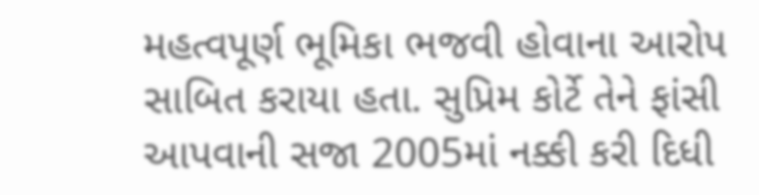મહત્વપૂર્ણ ભૂમિકા ભજવી હોવાના આરોપ સાબિત કરાયા હતા. સુપ્રિમ કોર્ટે તેને ફાંસી આપવાની સજા 2005માં નક્કી કરી દિધી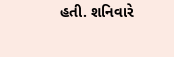હતી. શનિવારે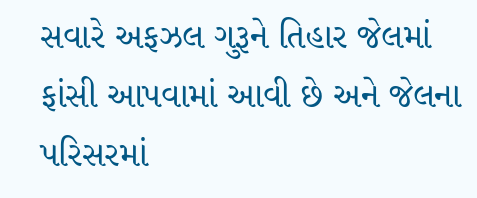સવારે અફઝલ ગુરૂને તિહાર જેલમાં ફાંસી આપવામાં આવી છે અને જેલના પરિસરમાં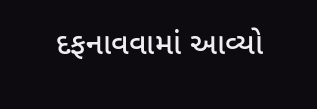દફનાવવામાં આવ્યો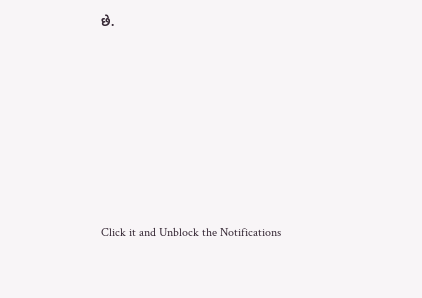છે.












Click it and Unblock the Notifications